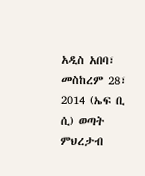አዲስ አበባ፣ መስከረም 28፣ 2014 (ኤፍ ቢ ሲ) ወጣት ምህረታብ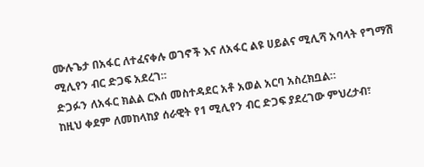ሙሉጌታ በአፋር ለተፈናቀሉ ወገኖች እና ለአፋር ልዩ ሀይልና ሚሊሻ አባላት የግማሽ ሚሊየን ብር ድጋፍ አደረገ፡፡
ድጋፉን ለአፋር ክልል ርእሰ መስተዳደር አቶ አወል አርባ አስረክቧል።
ከዚህ ቀደም ለመከላከያ ሰራዊት የ1 ሚሊየን ብር ድጋፍ ያደረገው ምህረታብ፣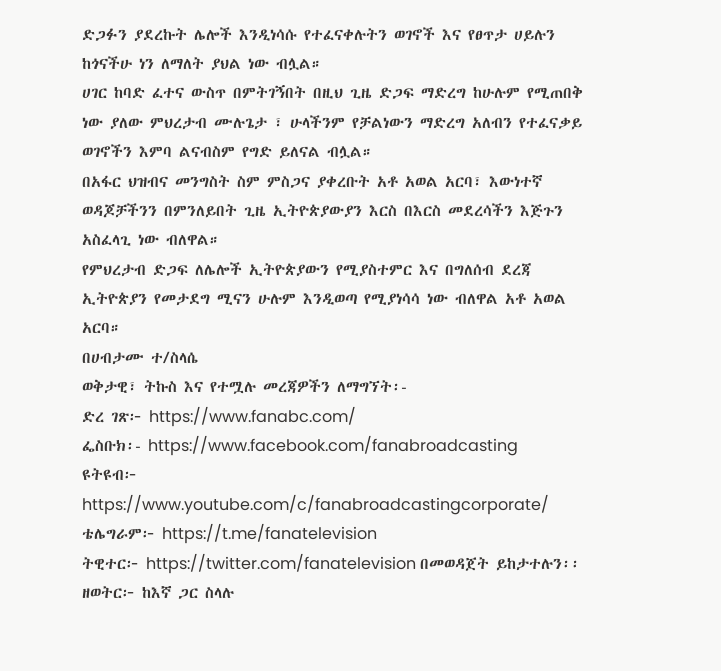ድጋፉን ያደረኩት ሌሎች እንዲነሳሱ የተፈናቀሉትን ወገኖች እና የፀጥታ ሀይሉን ከጎናችሁ ነን ለማለት ያህል ነው ብሏል።
ሀገር ከባድ ፈተና ውስጥ በምትገኝበት በዚህ ጊዜ ድጋፍ ማድረግ ከሁሉም የሚጠበቅ ነው ያለው ምህረታብ ሙሉጌታ ፣ ሁላችንም የቻልነውን ማድረግ አለብን የተፈናቃይ ወገኖችን እምባ ልናብስም የግድ ይለናል ብሏል።
በአፋር ህዝብና መንግስት ስም ምስጋና ያቀረቡት አቶ አወል አርባ፣ እውነተኛ ወዳጆቻችንን በምንለይበት ጊዜ ኢትዮጵያውያን እርስ በእርስ መደረሳችን እጅጉን አስፈላጊ ነው ብለዋል።
የምህረታብ ድጋፍ ለሌሎች ኢትዮጵያውን የሚያስተምር እና በግለሰብ ደረጃ ኢትዮጵያን የመታደግ ሚናን ሁሉም እንዲወጣ የሚያነሳሳ ነው ብለዋል አቶ አወል አርባ።
በሀብታሙ ተ/ስላሴ
ወቅታዊ፣ ትኩስ እና የተሟሉ መረጃዎችን ለማግኘት፡-
ድረ ገጽ፦ https://www.fanabc.com/
ፌስቡክ፡- https://www.facebook.com/fanabroadcasting
ዩትዩብ፦ https://www.youtube.com/c/fanabroadcastingcorporate/
ቴሌግራም፦ https://t.me/fanatelevision
ትዊተር፦ https://twitter.com/fanatelevision በመወዳጀት ይከታተሉን፡፡
ዘወትር፦ ከእኛ ጋር ስላሉ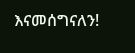እናመሰግናለን!